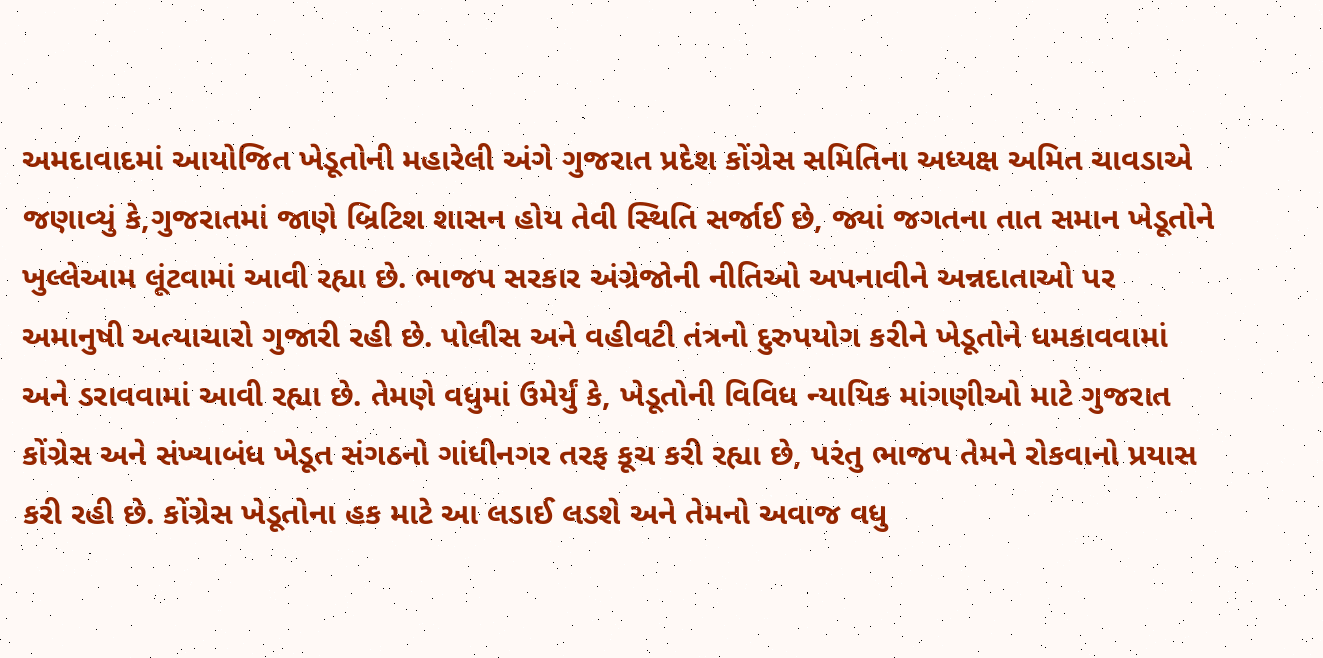અમદાવાદમાં આયોજિત ખેડૂતોની મહારેલી અંગે ગુજરાત પ્રદેશ કોંગ્રેસ સમિતિના અધ્યક્ષ અમિત ચાવડાએ જણાવ્યું કે,ગુજરાતમાં જાણે બ્રિટિશ શાસન હોય તેવી સ્થિતિ સર્જાઈ છે, જ્યાં જગતના તાત સમાન ખેડૂતોને ખુલ્લેઆમ લૂંટવામાં આવી રહ્યા છે. ભાજપ સરકાર અંગ્રેજોની નીતિઓ અપનાવીને અન્નદાતાઓ પર અમાનુષી અત્યાચારો ગુજારી રહી છે. પોલીસ અને વહીવટી તંત્રનો દુરુપયોગ કરીને ખેડૂતોને ધમકાવવામાં અને ડરાવવામાં આવી રહ્યા છે. તેમણે વધુમાં ઉમેર્યું કે, ખેડૂતોની વિવિધ ન્યાયિક માંગણીઓ માટે ગુજરાત કોંગ્રેસ અને સંખ્યાબંધ ખેડૂત સંગઠનો ગાંધીનગર તરફ કૂચ કરી રહ્યા છે, પરંતુ ભાજપ તેમને રોકવાનો પ્રયાસ કરી રહી છે. કોંગ્રેસ ખેડૂતોના હક માટે આ લડાઈ લડશે અને તેમનો અવાજ વધુ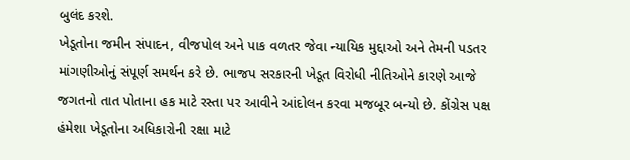બુલંદ કરશે.
ખેડૂતોના જમીન સંપાદન, વીજપોલ અને પાક વળતર જેવા ન્યાયિક મુદ્દાઓ અને તેમની પડતર માંગણીઓનું સંપૂર્ણ સમર્થન કરે છે. ભાજપ સરકારની ખેડૂત વિરોધી નીતિઓને કારણે આજે જગતનો તાત પોતાના હક માટે રસ્તા પર આવીને આંદોલન કરવા મજબૂર બન્યો છે. કોંગ્રેસ પક્ષ હંમેશા ખેડૂતોના અધિકારોની રક્ષા માટે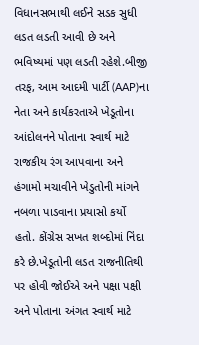વિધાનસભાથી લઈને સડક સુધી લડત લડતી આવી છે અને ભવિષ્યમાં પણ લડતી રહેશે.બીજી તરફ, આમ આદમી પાર્ટી (AAP)ના નેતા અને કાર્યકરતાએ ખેડૂતોના આંદોલનને પોતાના સ્વાર્થ માટે રાજકીય રંગ આપવાના અને હંગામો મચાવીને ખેડુતોની માંગને નબળા પાડવાના પ્રયાસો કર્યો હતો. કોંગ્રેસ સખત શબ્દોમાં નિંદા કરે છે.ખેડૂતોની લડત રાજનીતિથી પર હોવી જોઈએ અને પક્ષા પક્ષી અને પોતાના અંગત સ્વાર્થ માટે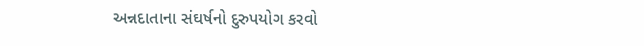અન્નદાતાના સંઘર્ષનો દુરુપયોગ કરવો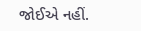જોઈએ નહીં.